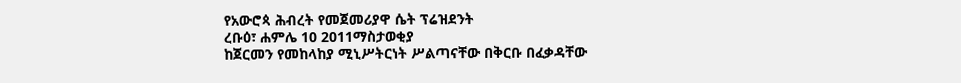የአውሮጳ ሕብረት የመጀመሪያዋ ሴት ፕሬዝደንት
ረቡዕ፣ ሐምሌ 10 2011ማስታወቂያ
ከጀርመን የመከላከያ ሚኒሥትርነት ሥልጣናቸው በቅርቡ በፈቃዳቸው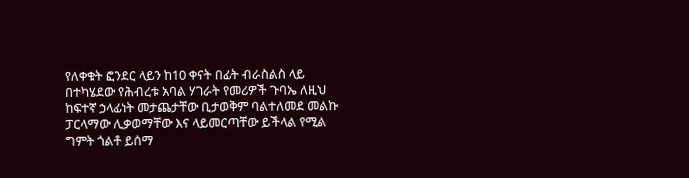የለቀቁት ፎንደር ላይን ከ10 ቀናት በፊት ብራስልስ ላይ በተካሄደው የሕብረቱ አባል ሃገራት የመሪዎች ጉባኤ ለዚህ ከፍተኛ ኃላፊነት መታጨታቸው ቢታወቅም ባልተለመደ መልኩ ፓርላማው ሊቃወማቸው እና ላይመርጣቸው ይችላል የሚል ግምት ጎልቶ ይሰማ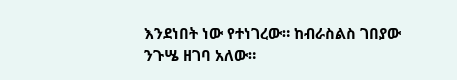እንደነበት ነው የተነገረው። ከብራስልስ ገበያው ንጉሤ ዘገባ አለው።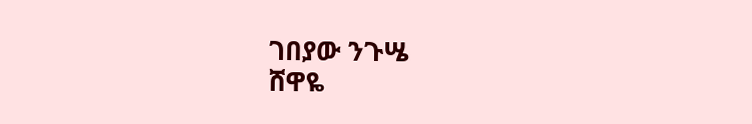ገበያው ንጉሤ
ሸዋዬ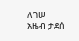ለገሠ
አዜብ ታደሰ